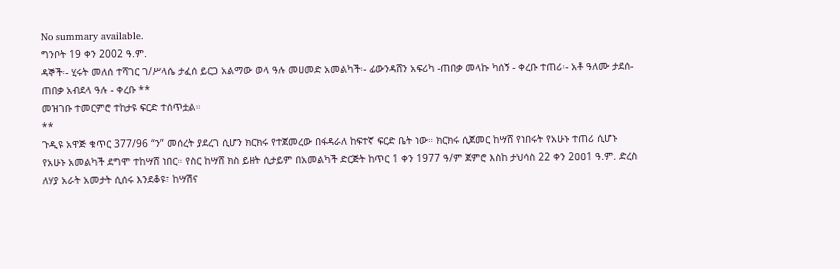No summary available.
ግንቦት 19 ቀን 2002 ዓ.ም.
ዳኞች፡- ሂሩት መለሰ ተሻገር ገ/ሥላሴ ታፈሰ ይርጋ አልማው ወላ ዓሉ መሀመድ አመልካች፡- ፊውንዳሸን አፍሪካ -ጠበቃ መላኩ ካሰኝ - ቀረቡ ተጠሪ፡- አቶ ዓለሙ ታደሰ- ጠበቃ አብደላ ዓሉ - ቀረቡ **
መዝገቡ ተመርምሮ ተከታዩ ፍርድ ተሰጥቷል።
**
ጉዲዩ አዋጅ ቁጥር 377/96 “ን” መሰረት ያደረገ ሲሆን ክርክሩ የተጀመረው በፋዳራለ ከፍተኛ ፍርድ ቤት ነው። ክርክሩ ሲጀመር ከሣሸ የነበሩት የአሁኑ ተጠሪ ሲሆኑ የአሁኑ አመልካች ደግሞ ተከሣሸ ነበር። የስር ከሣሸ ክስ ይዘት ሲታይም በአመልካች ድርጅት ከጥር 1 ቀን 1977 ዓ/ም ጀምሮ እስከ ታህሳስ 22 ቀን 2ዐዐ1 ዓ.ም. ድረስ ለሃያ አራት አመታት ሲሰሩ እንደቆዩ፣ ከሣሽና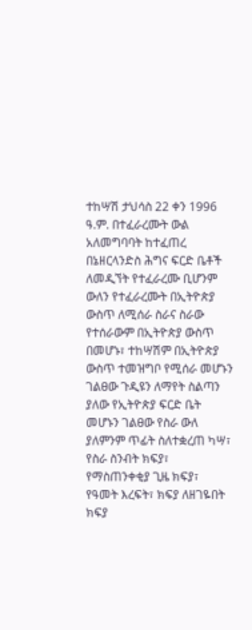ተከሣሽ ታህሳስ 22 ቀን 1996 ዓ.ም. በተፈራረሙት ውል አለመግባባት ከተፈጠረ በኔዘርላንድስ ሕግና ፍርድ ቤቶች ለመዲኘት የተፈራረሙ ቢሆንም ውለን የተፈራረሙት በኢትዮጵያ ውስጥ ለሚሰራ ስራና ስራው የተሰራውም በኢትዮጵያ ውስጥ በመሆኑ፣ ተከሣሽም በኢትዮጵያ ውስጥ ተመዝግቦ የሚሰራ መሆኑን ገልፀው ጉዲዩን ለማየት ስልጣን ያለው የኢትዮጵያ ፍርድ ቤት መሆኑን ገልፀው የስራ ውለ ያለምንም ጥፊት ስለተቋረጠ ካሣ፣ የስራ ስንብት ክፍያ፣ የማስጠንቀቂያ ጊዜ ክፍያ፣ የዓመት እረፍት፣ ክፍያ ለዘገዬበት ክፍያ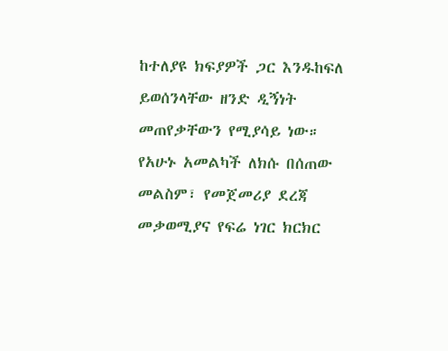ከተለያዩ ክፍያዎች ጋር እንዱከፍለ ይወሰንላቸው ዘንድ ዲኝነት መጠየቃቸውን የሚያሳይ ነው። የአሁኑ አመልካች ለክሱ በሰጠው መልስም፣ የመጀመሪያ ደረጃ መቃወሚያና የፍሬ ነገር ክርክር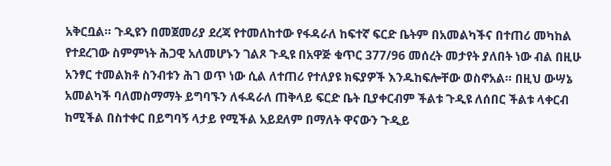አቅርቧል። ጉዲዩን በመጀመሪያ ደረጃ የተመለከተው የፋዳራለ ከፍተኛ ፍርድ ቤትም በአመልካችና በተጠሪ መካከል የተደረገው ስምምነት ሕጋዊ አለመሆኑን ገልጾ ጉዲዩ በአዋጅ ቁጥር 377/96 መሰረት መታየት ያለበት ነው ብል በዚሁ አንፃር ተመልክቶ ስንብቱን ሕገ ወጥ ነው ሲል ለተጠሪ የተለያዩ ክፍያዎች እንዱከፍሎቸው ወስኖአል። በዚህ ውሣኔ አመልካች ባለመስማማት ይግባኙን ለፋዳራለ ጠቅላይ ፍርድ ቤት ቢያቀርብም ችልቱ ጉዲዩ ለሰበር ችልቱ ላቀርብ ከሚችል በስተቀር በይግባኝ ላታይ የሚችል አይደለም በማለት ዋናውን ጉዲይ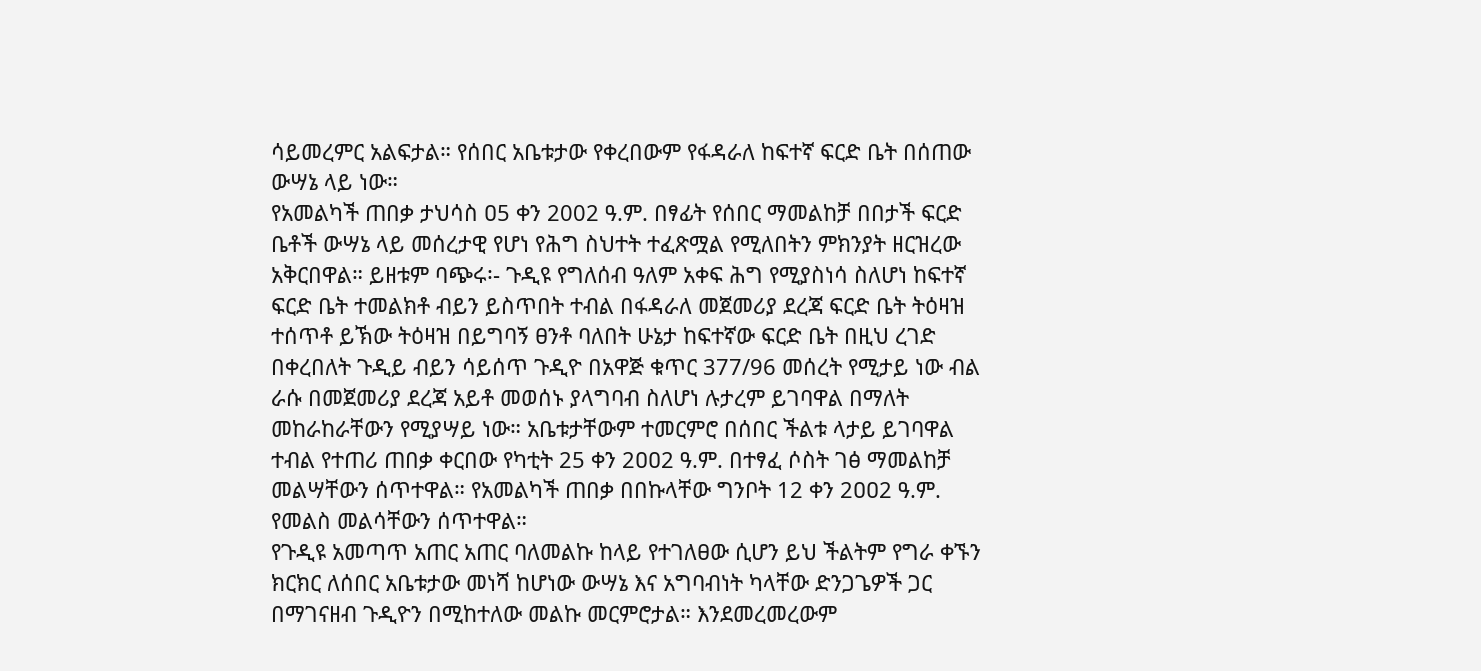ሳይመረምር አልፍታል። የሰበር አቤቱታው የቀረበውም የፋዳራለ ከፍተኛ ፍርድ ቤት በሰጠው ውሣኔ ላይ ነው።
የአመልካች ጠበቃ ታህሳስ ዐ5 ቀን 2002 ዓ.ም. በፃፊት የሰበር ማመልከቻ በበታች ፍርድ ቤቶች ውሣኔ ላይ መሰረታዊ የሆነ የሕግ ስህተት ተፈጽሟል የሚለበትን ምክንያት ዘርዝረው አቅርበዋል። ይዘቱም ባጭሩ፡- ጉዲዩ የግለሰብ ዓለም አቀፍ ሕግ የሚያስነሳ ስለሆነ ከፍተኛ ፍርድ ቤት ተመልክቶ ብይን ይስጥበት ተብል በፋዳራለ መጀመሪያ ደረጃ ፍርድ ቤት ትዕዛዝ ተሰጥቶ ይኽው ትዕዛዝ በይግባኝ ፀንቶ ባለበት ሁኔታ ከፍተኛው ፍርድ ቤት በዚህ ረገድ በቀረበለት ጉዲይ ብይን ሳይሰጥ ጉዲዮ በአዋጅ ቁጥር 377/96 መሰረት የሚታይ ነው ብል ራሱ በመጀመሪያ ደረጃ አይቶ መወሰኑ ያላግባብ ስለሆነ ሉታረም ይገባዋል በማለት መከራከራቸውን የሚያሣይ ነው። አቤቱታቸውም ተመርምሮ በሰበር ችልቱ ላታይ ይገባዋል ተብል የተጠሪ ጠበቃ ቀርበው የካቲት 25 ቀን 2ዐዐ2 ዓ.ም. በተፃፈ ሶስት ገፅ ማመልከቻ መልሣቸውን ሰጥተዋል። የአመልካች ጠበቃ በበኩላቸው ግንቦት 12 ቀን 2ዐዐ2 ዓ.ም. የመልስ መልሳቸውን ሰጥተዋል።
የጉዲዩ አመጣጥ አጠር አጠር ባለመልኩ ከላይ የተገለፀው ሲሆን ይህ ችልትም የግራ ቀኙን ክርክር ለሰበር አቤቱታው መነሻ ከሆነው ውሣኔ እና አግባብነት ካላቸው ድንጋጌዎች ጋር በማገናዘብ ጉዲዮን በሚከተለው መልኩ መርምሮታል። እንደመረመረውም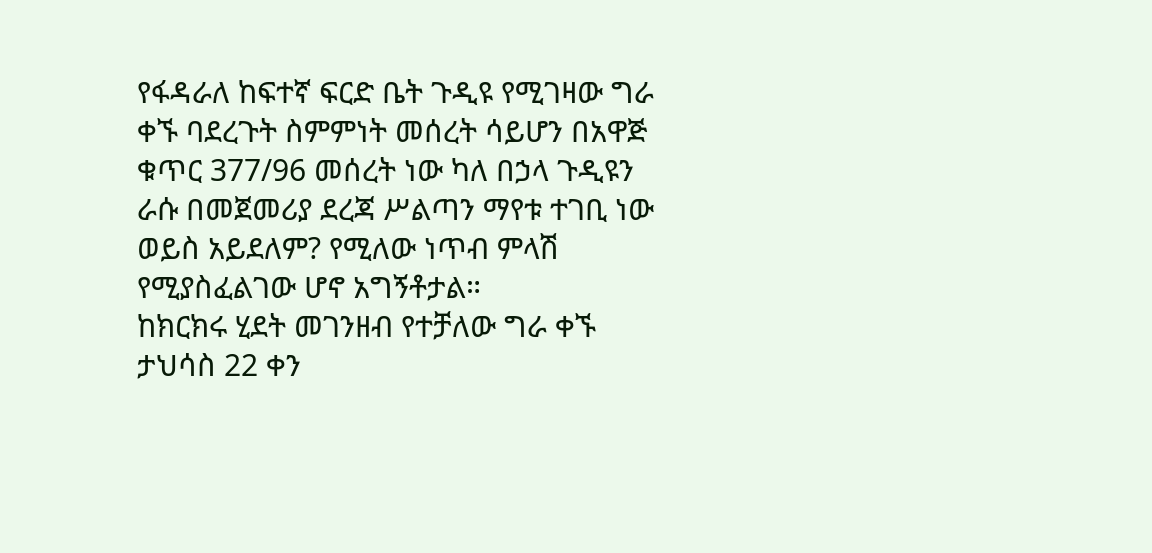የፋዳራለ ከፍተኛ ፍርድ ቤት ጉዲዩ የሚገዛው ግራ ቀኙ ባደረጉት ስምምነት መሰረት ሳይሆን በአዋጅ ቁጥር 377/96 መሰረት ነው ካለ በኃላ ጉዲዩን ራሱ በመጀመሪያ ደረጃ ሥልጣን ማየቱ ተገቢ ነው ወይስ አይደለም? የሚለው ነጥብ ምላሽ የሚያስፈልገው ሆኖ አግኝቶታል።
ከክርክሩ ሂደት መገንዘብ የተቻለው ግራ ቀኙ ታህሳስ 22 ቀን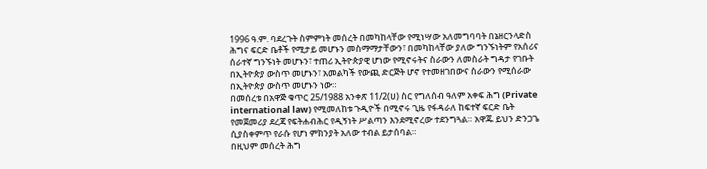1996 ዓ.ም. ባደረጉት ስምምነት መሰረት በመካከላቸው የሚነሣው አለመግባባት በኔዘርንላድስ ሕግና ፍርድ ቤቶች የሚታይ መሆኑን መስማማታቸውን፣ በመካከላቸው ያለው ግንኙነትም የአሰሪና ሰራተኛ ግንኙነት መሆኑን፣ ተጠሪ ኢትዮጵያዊ ሆነው የሚኖሩትና ስራውን ለመስራት ግዳታ የገቡት በኢትዮጵያ ውስጥ መሆኑን፣ አመልካች የውጪ ድርጅት ሆኖ የተመዘገበውና ስራውን የሚሰራው በኢትዮጵያ ውስጥ መሆኑን ነው።
በመሰረቱ በአዋጅ ቁጥር 25/1988 አንቀጽ 11/2(ሀ) ስር የግለሰብ ዓለም አቀፍ ሕግ (Private international law) የሚመለከቱ ጉዲዮች በሚኖሩ ጊዜ የፋዳራለ ከፍተኛ ፍርድ ቤት የመጀመሪያ ደረጃ የፍትሐብሕር የዲኝነት ሥልጣን እንደሚኖረው ተደንግጓል። አዋጁ ይህን ድንጋጌ ሲያስቀምጥ የራሱ የሆነ ምክንያት አለው ተብል ይታሰባል።
በዚህም መሰረት ሕግ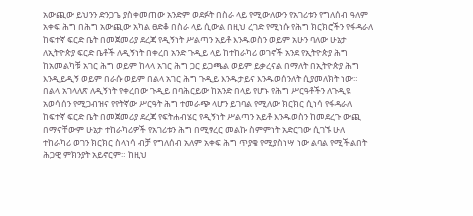አውጪው ይህንን ድንጋጌ ያስቀመጠው አንድም ወደፉት በስራ ላይ የሚውለውን የአገሪቱን የግለሰብ ዓለም አቀፍ ሕግ በሕግ አውጪው አካል ፀድቆ በስራ ላይ ሲውል በዚህ ረገድ የሚነሱ የሕግ ክርክሮችን የፋዳራለ ከፍተኛ ፍርድ ቤት በመጀመሪያ ደረጃ የዲኝነት ሥልጣን አይቶ እንዱወስን ወይም አሁን ባለው ሁኔታ ለኢትዮጵያ ፍርድ ቤቶች ለዲኝነት በቀረበ አንድ ጉዲይ ላይ ከተከራካሪ ወገኖች አንደ የኢትዮጵያ ሕግ ከአመልካቹ አገር ሕግ ወይም ከላላ አገር ሕግ ጋር ይጋጫል ወይም ይቃረናል በማለት በኢትዮጵያ ሕግ እንዲይዲኝ ወይም በራሱ ወይም በልላ አገር ሕግ ጉዲይ እንዱታይና እንዱወሰንለት ሲያመለክት ነው። በልላ አገላለጽ ለዲኝነት የቀረበው ጉዲይ በባሕርይው ከአንድ በላይ የሆኑ የሕግ ሥርዓቶችን ለጉዲዩ አወሳሰን የሚጋብዝና የየትኛው ሥርዓት ሕግ ተመራጭ ላሆን ይገባል የሚለው ክርክር ሲነሳ የፋዳራለ ከፍተኛ ፍርድ ቤት በመጀመሪያ ደረጃ የፍትሐብሄር የዲኝነት ሥልጣን አይቶ እንዱወስን ከመደረጉ ውጪ በማናቸውም ሁኔታ ተከራካሪዎች የአገሪቱን ሕግ በሚፃረር መልኩ ስምምነት አድርገው ሲገኙ ሁለ ተከራካሪ ወገን ክርክር ስላነሳ ብቻ የግለሰብ አለም አቀፍ ሕግ ጥያቄ የሚያስነሣ ነው ልባል የሚችልበት ሕጋዊ ምክንያት አይኖርም። ከዚህ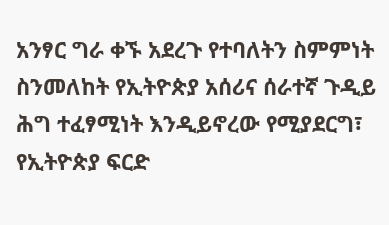አንፃር ግራ ቀኙ አደረጉ የተባለትን ስምምነት ስንመለከት የኢትዮጵያ አሰሪና ሰራተኛ ጉዲይ ሕግ ተፈፃሚነት እንዲይኖረው የሚያደርግ፣ የኢትዮጵያ ፍርድ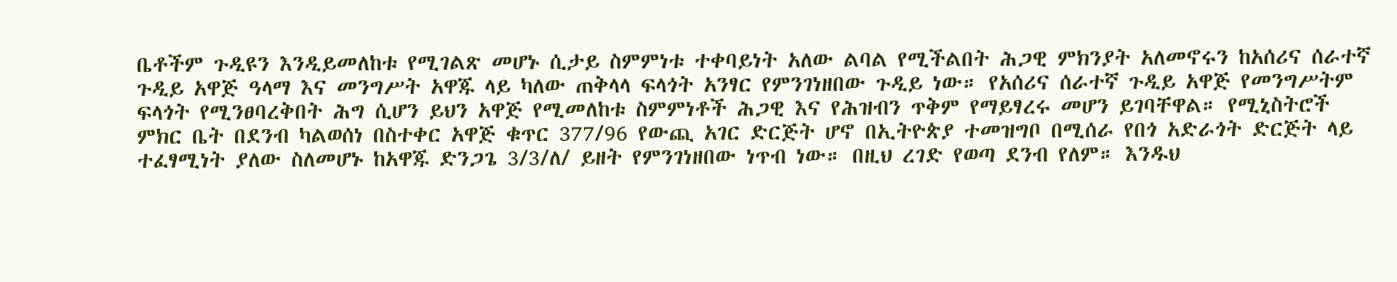ቤቶችም ጉዲዩን እንዲይመለከቱ የሚገልጽ መሆኑ ሲታይ ስምምነቱ ተቀባይነት አለው ልባል የሚችልበት ሕጋዊ ምክንያት አለመኖሩን ከአሰሪና ሰራተኛ ጉዲይ አዋጅ ዓላማ እና መንግሥት አዋጁ ላይ ካለው ጠቅላላ ፍላጎት አንፃር የምንገነዘበው ጉዲይ ነው። የአሰሪና ሰራተኛ ጉዲይ አዋጅ የመንግሥትም ፍላጎት የሚንፀባረቅበት ሕግ ሲሆን ይህን አዋጅ የሚመለከቱ ስምምነቶች ሕጋዊ እና የሕዝብን ጥቅም የማይፃረሩ መሆን ይገባቸዋል። የሚኒስትሮች ምክር ቤት በደንብ ካልወሰነ በስተቀር አዋጅ ቁጥር 377/96 የውጪ አገር ድርጅት ሆኖ በኢትዮጵያ ተመዝግቦ በሚሰራ የበጎ አድራጎት ድርጅት ላይ ተፈፃሚነት ያለው ስለመሆኑ ከአዋጁ ድንጋጌ 3/3/ለ/ ይዘት የምንገነዘበው ነጥብ ነው። በዚህ ረገድ የወጣ ደንብ የለም። እንዱህ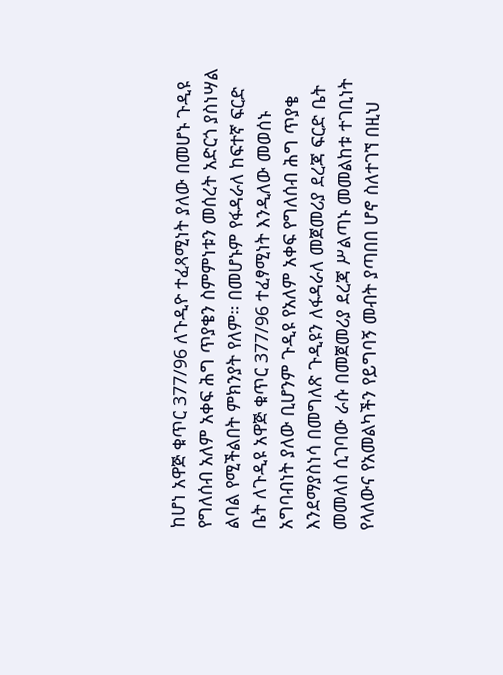ከሆነ አዋጅ ቁጥር 377/96 ለጉዲዮ ተፈጻሚነት ያለው በመሆኑ ጉዲዩ የግለሰብ አለም አቀፍ ሕግ ጥያቄን ስምምነቱን መሰረት አድርጎ ያስነሣል ልባል የሚችልበት ምክንያት የለም። በመሆኑም የፋዳራለ ከፍተኛ ፍርድ ቤት ለጉዲዩ አዋጅ ቁጥር 377/96 ተፈፃሚነት እንዲለው መወሰኑ አግባብነት ያለው ቢሆንም ጉዲዩ የአለም አቀፍ የግለሰብ ሕግ ጥያቄ እንደማያስነሳ በመግለጽ ጉዲዩን ለፋዳራለ መጀመሪያ ደረጃ ፍርድ ቤት መመለስ ሲገባው ራሱ በመጀመሪያ ደረጃ ሥልጣኑ መመልከቱ ተገቢነት የላለውና የአመልካችን የይግባኝ መብት ያጣበበ ሆኖ ስለተገኘ በዚህ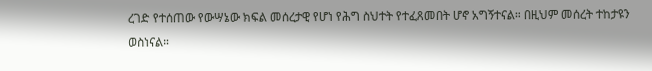ረገድ የተሰጠው የውሣኔው ክፍል መሰረታዊ የሆነ የሕግ ስህተት የተፈጸመበት ሆኖ አግኝተናል። በዚህም መሰረት ተከታዩን ወስነናል።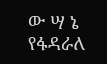ው ሣ ኔ
የፋዳራለ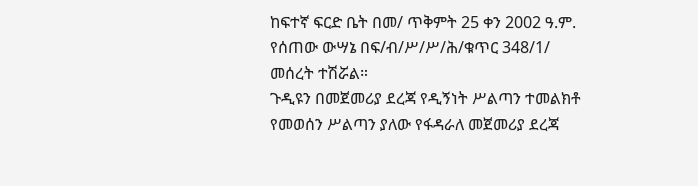ከፍተኛ ፍርድ ቤት በመ/ ጥቅምት 25 ቀን 2002 ዓ.ም. የሰጠው ውሣኔ በፍ/ብ/ሥ/ሥ/ሕ/ቁጥር 348/1/ መሰረት ተሽሯል።
ጉዲዩን በመጀመሪያ ደረጃ የዲኝነት ሥልጣን ተመልክቶ የመወሰን ሥልጣን ያለው የፋዳራለ መጀመሪያ ደረጃ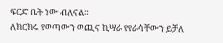ፍርድ ቤት ነው ብለናል።
ለክርክሩ የወጣውን ወጪና ኪሣራ የየራሳቸውን ይቻለ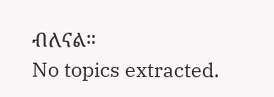ብለናል።
No topics extracted.